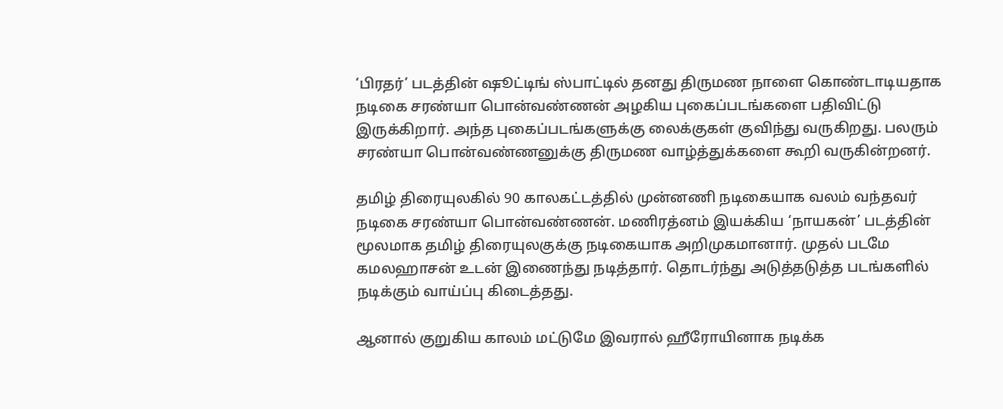‘பிரதர்’ படத்தின் ஷூட்டிங் ஸ்பாட்டில் தனது திருமண நாளை கொண்டாடியதாக நடிகை சரண்யா பொன்வண்ணன் அழகிய புகைப்படங்களை பதிவிட்டு இருக்கிறார். அந்த புகைப்படங்களுக்கு லைக்குகள் குவிந்து வருகிறது. பலரும் சரண்யா பொன்வண்ணனுக்கு திருமண வாழ்த்துக்களை கூறி வருகின்றனர்.

தமிழ் திரையுலகில் 90 காலகட்டத்தில் முன்னணி நடிகையாக வலம் வந்தவர் நடிகை சரண்யா பொன்வண்ணன். மணிரத்னம் இயக்கிய ‘நாயகன்’ படத்தின் மூலமாக தமிழ் திரையுலகுக்கு நடிகையாக அறிமுகமானார். முதல் படமே கமலஹாசன் உடன் இணைந்து நடித்தார். தொடர்ந்து அடுத்தடுத்த படங்களில் நடிக்கும் வாய்ப்பு கிடைத்தது.

ஆனால் குறுகிய காலம் மட்டுமே இவரால் ஹீரோயினாக நடிக்க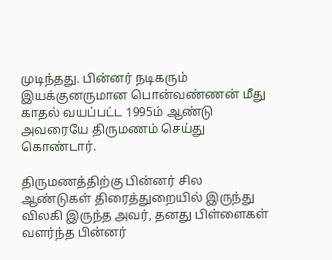முடிந்தது. பின்னர் நடிகரும் இயக்குனருமான பொன்வண்ணன் மீது காதல் வயப்பட்ட 1995ம் ஆண்டு அவரையே திருமணம் செய்து கொண்டார்.

திருமணத்திற்கு பின்னர் சில ஆண்டுகள் திரைத்துறையில் இருந்து விலகி இருந்த அவர், தனது பிள்ளைகள் வளர்ந்த பின்னர்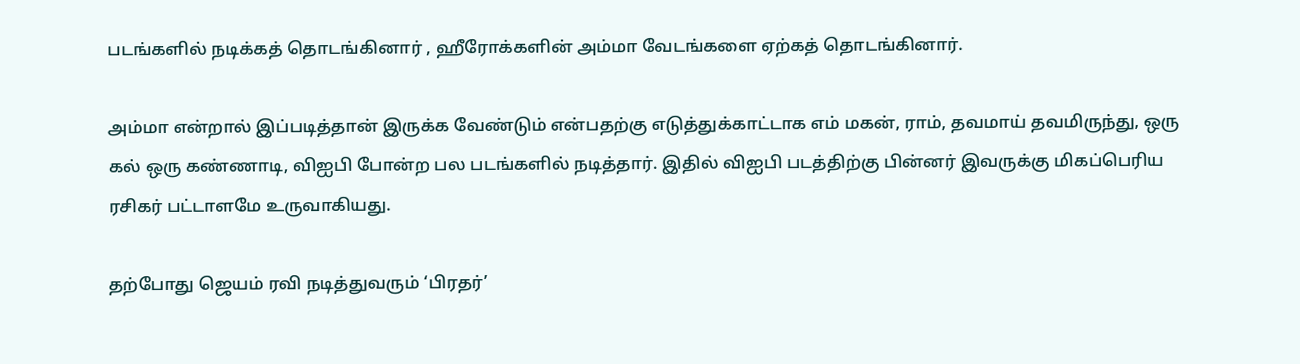படங்களில் நடிக்கத் தொடங்கினார் , ஹீரோக்களின் அம்மா வேடங்களை ஏற்கத் தொடங்கினார்.

அம்மா என்றால் இப்படித்தான் இருக்க வேண்டும் என்பதற்கு எடுத்துக்காட்டாக எம் மகன், ராம், தவமாய் தவமிருந்து, ஒரு கல் ஒரு கண்ணாடி, விஐபி போன்ற பல படங்களில் நடித்தார். இதில் விஐபி படத்திற்கு பின்னர் இவருக்கு மிகப்பெரிய ரசிகர் பட்டாளமே உருவாகியது.

தற்போது ஜெயம் ரவி நடித்துவரும் ‘பிரதர்’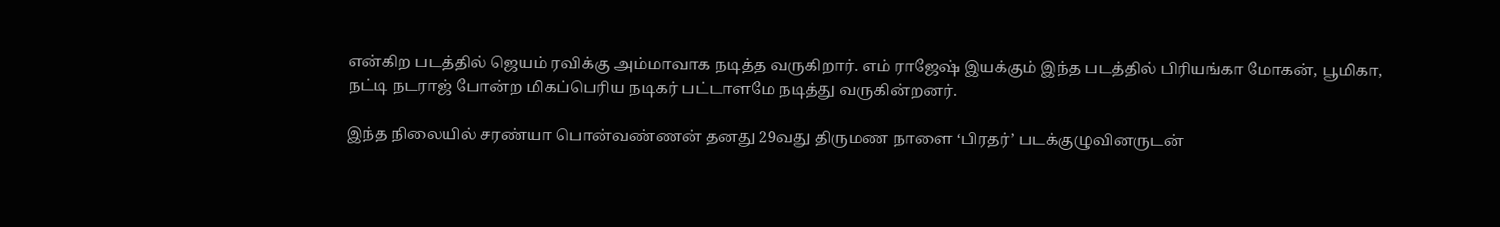என்கிற படத்தில் ஜெயம் ரவிக்கு அம்மாவாக நடித்த வருகிறார். எம் ராஜேஷ் இயக்கும் இந்த படத்தில் பிரியங்கா மோகன், பூமிகா, நட்டி நடராஜ் போன்ற மிகப்பெரிய நடிகர் பட்டாளமே நடித்து வருகின்றனர்.

இந்த நிலையில் சரண்யா பொன்வண்ணன் தனது 29வது திருமண நாளை ‘பிரதர்’ படக்குழுவினருடன்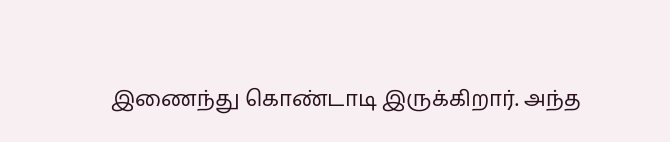இணைந்து கொண்டாடி இருக்கிறார். அந்த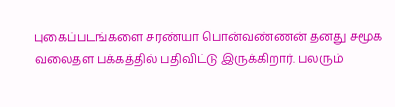புகைப்படங்களை சரண்யா பொன்வண்ணன் தனது சமூக வலைதள பக்கத்தில் பதிவிட்டு இருக்கிறார். பலரும்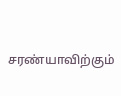சரண்யாவிற்கும்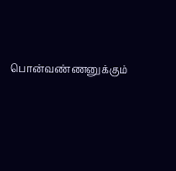பொன்வண்ணனுக்கும்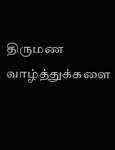திருமண வாழ்த்துக்களை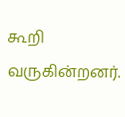கூறி வருகின்றனர்.